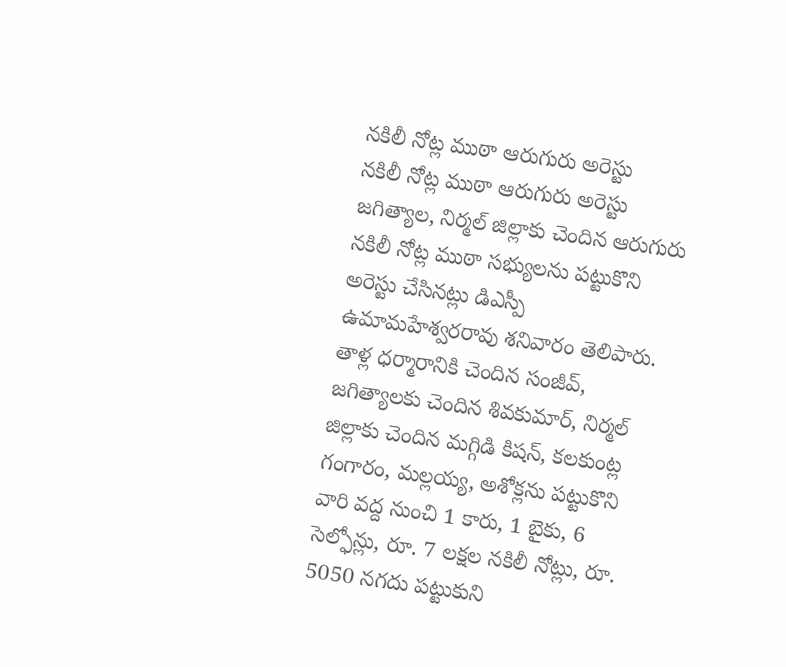నకిలీ నోట్ల ముఠా ఆరుగురు అరెస్టు
నకిలీ నోట్ల ముఠా ఆరుగురు అరెస్టు
జగిత్యాల, నిర్మల్ జిల్లాకు చెందిన ఆరుగురు నకిలీ నోట్ల ముఠా సభ్యులను పట్టుకొని అరెస్టు చేసినట్లు డిఎస్పీ ఉమామహేశ్వరరావు శనివారం తెలిపారు.
తాళ్ల ధర్మారానికి చెందిన సంజీవ్, జగిత్యాలకు చెందిన శివకుమార్, నిర్మల్ జిల్లాకు చెందిన మగ్గిడి కిషన్, కలకుంట్ల గంగారం, మల్లయ్య, అశోక్లను పట్టుకొని వారి వద్ద నుంచి 1 కారు, 1 బైకు, 6 సెల్ఫోన్లు, రూ. 7 లక్షల నకిలీ నోట్లు, రూ. 5050 నగదు పట్టుకుని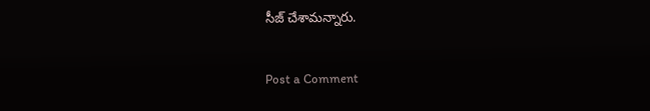సీజ్ చేశామన్నారు.

Post a Comment